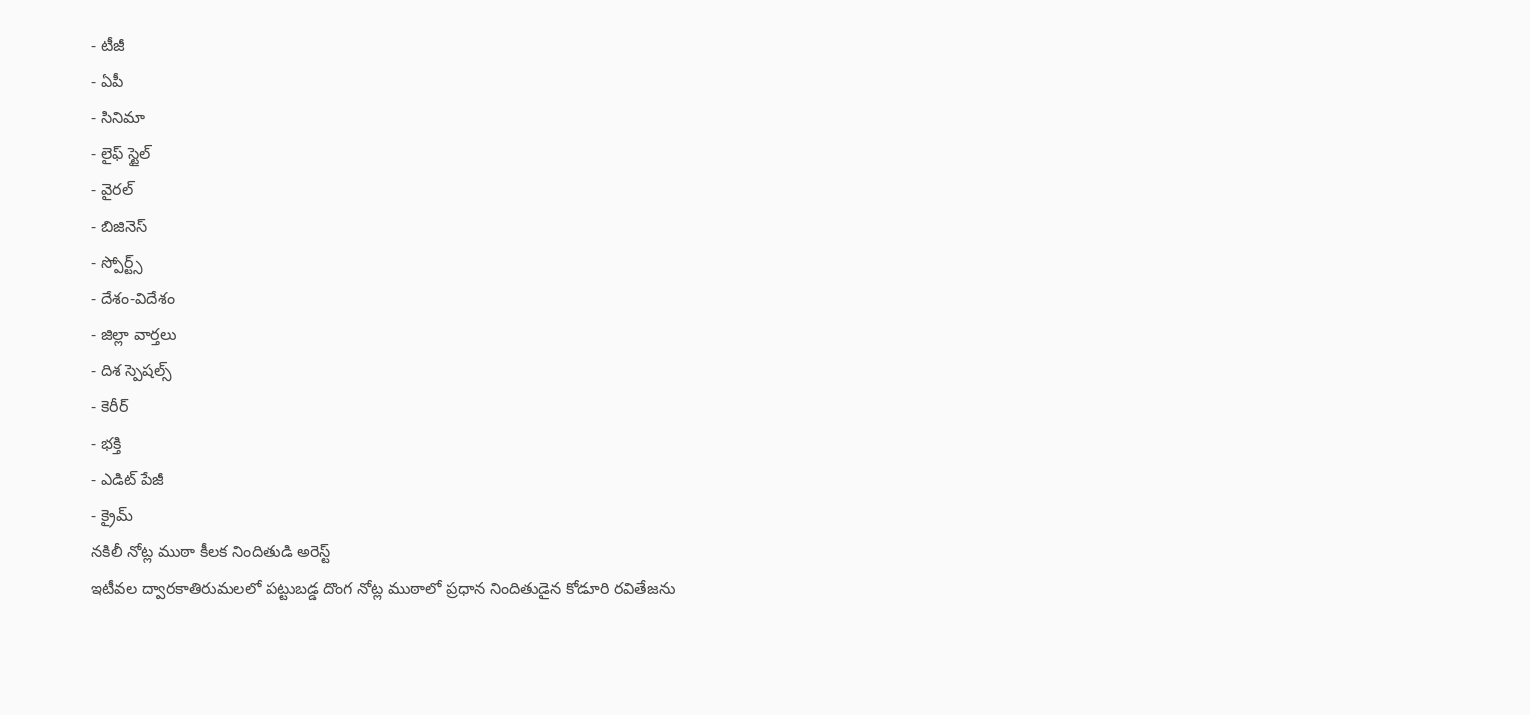- టీజీ
- ఏపీ
- సినిమా
- లైఫ్ స్టైల్
- వైరల్
- బిజినెస్
- స్పోర్ట్స్
- దేశం-విదేశం
- జిల్లా వార్తలు
- దిశ స్పెషల్స్
- కెరీర్
- భక్తి
- ఎడిట్ పేజీ
- క్రైమ్
నకిలీ నోట్ల ముఠా కీలక నిందితుడి అరెస్ట్
ఇటీవల ద్వారకాతిరుమలలో పట్టుబడ్డ దొంగ నోట్ల ముఠాలో ప్రధాన నిందితుడైన కోడూరి రవితేజను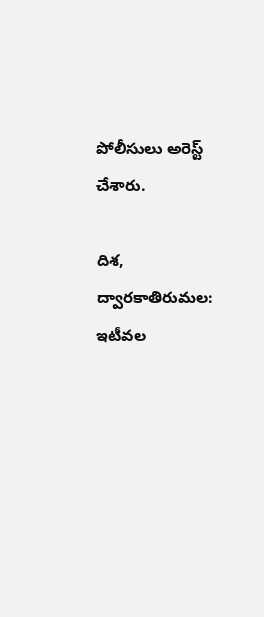పోలీసులు అరెస్ట్ చేశారు.

దిశ, ద్వారకాతిరుమల: ఇటీవల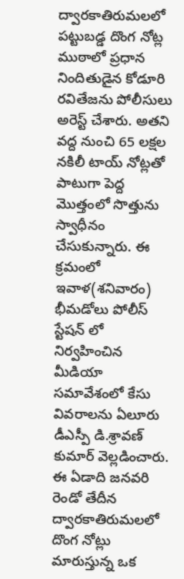ద్వారకాతిరుమలలో పట్టుబడ్డ దొంగ నోట్ల ముఠాలో ప్రధాన నిందితుడైన కోడూరి రవితేజను పోలీసులు అరెస్ట్ చేశారు. అతని వద్ద నుంచి 65 లక్షల నకిలీ టాయ్ నోట్లతో పాటుగా పెద్ద మొత్తంలో సొత్తును స్వాధీనం చేసుకున్నారు. ఈ క్రమంలో ఇవాళ(శనివారం) భీమడోలు పోలీస్ స్టేషన్ లో నిర్వహించిన మీడియా సమావేశంలో కేసు వివరాలను ఏలూరు డీఎస్పీ డి.శ్రావణ్ కుమార్ వెల్లడించారు. ఈ ఏడాది జనవరి రెండో తేదీన ద్వారకాతిరుమలలో దొంగ నోట్లు మారుస్తున్న ఒక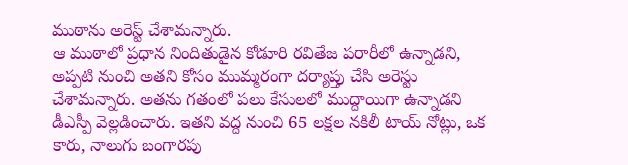ముఠాను అరెస్ట్ చేశామన్నారు.
ఆ ముఠాలో ప్రధాన నిందితుడైన కోడూరి రవితేజ పరారీలో ఉన్నాడని, అప్పటి నుంచి అతని కోసం ముమ్మరంగా దర్యాప్తు చేసి అరెస్టు చేశామన్నారు. అతను గతంలో పలు కేసులలో ముద్దాయిగా ఉన్నాడని డీఎస్పీ వెల్లడించారు. ఇతని వద్ద నుంచి 65 లక్షల నకిలీ టాయ్ నోట్లు, ఒక కారు, నాలుగు బంగారపు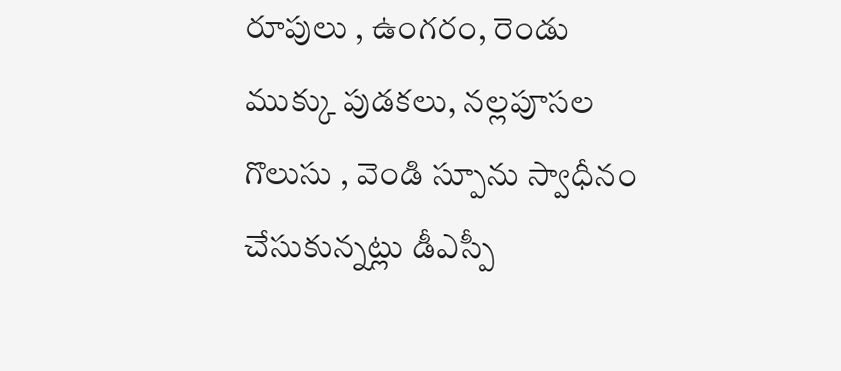రూపులు , ఉంగరం, రెండు ముక్కు పుడకలు, నల్లపూసల గొలుసు , వెండి స్పూను స్వాధీనం చేసుకున్నట్లు డీఎస్పీ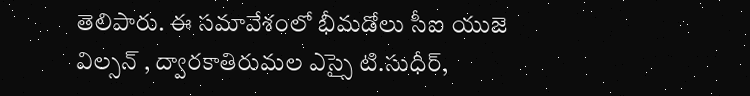తెలిపారు. ఈ సమావేశంలో భీమడోలు సీఐ యుజె విల్సన్ , ద్వారకాతిరుమల ఎస్సై టి.సుధీర్,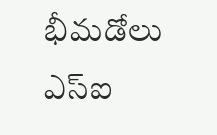భీమడోలు ఎస్ఐ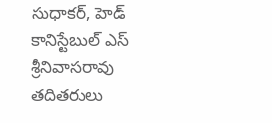సుధాకర్, హెడ్ కానిస్టేబుల్ ఎస్ శ్రీనివాసరావు తదితరులు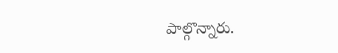పాల్గొన్నారు.